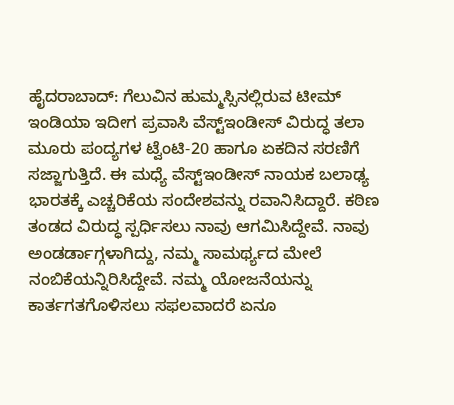ಹೈದರಾಬಾದ್: ಗೆಲುವಿನ ಹುಮ್ಮಸ್ಸಿನಲ್ಲಿರುವ ಟೀಮ್ ಇಂಡಿಯಾ ಇದೀಗ ಪ್ರವಾಸಿ ವೆಸ್ಟ್ಇಂಡೀಸ್ ವಿರುದ್ಧ ತಲಾ ಮೂರು ಪಂದ್ಯಗಳ ಟ್ವೆಂಟಿ-20 ಹಾಗೂ ಏಕದಿನ ಸರಣಿಗೆ ಸಜ್ಜಾಗುತ್ತಿದೆ. ಈ ಮಧ್ಯೆ ವೆಸ್ಟ್ಇಂಡೀಸ್ ನಾಯಕ ಬಲಾಢ್ಯ ಭಾರತಕ್ಕೆ ಎಚ್ಚರಿಕೆಯ ಸಂದೇಶವನ್ನು ರವಾನಿಸಿದ್ದಾರೆ. ಕಠಿಣ ತಂಡದ ವಿರುದ್ಧ ಸ್ಪರ್ಧಿಸಲು ನಾವು ಆಗಮಿಸಿದ್ದೇವೆ. ನಾವು ಅಂಡರ್ಡಾಗ್ಗಳಾಗಿದ್ದು, ನಮ್ಮ ಸಾಮರ್ಥ್ಯದ ಮೇಲೆ ನಂಬಿಕೆಯನ್ನಿರಿಸಿದ್ದೇವೆ. ನಮ್ಮ ಯೋಜನೆಯನ್ನು ಕಾರ್ತಗತಗೊಳಿಸಲು ಸಫಲವಾದರೆ ಏನೂ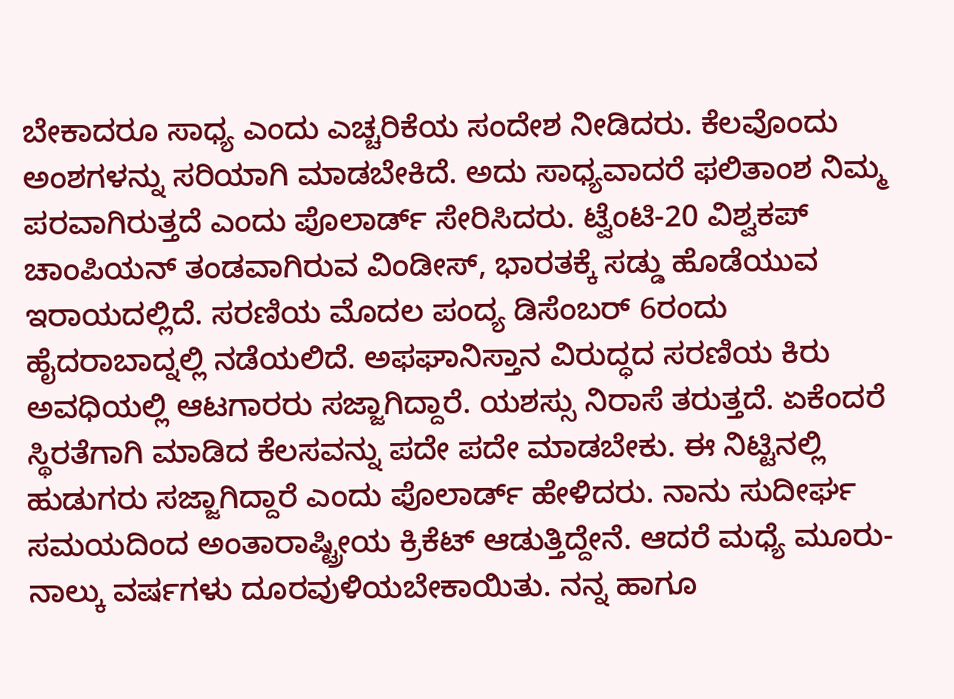ಬೇಕಾದರೂ ಸಾಧ್ಯ ಎಂದು ಎಚ್ಚರಿಕೆಯ ಸಂದೇಶ ನೀಡಿದರು. ಕೆಲವೊಂದು ಅಂಶಗಳನ್ನು ಸರಿಯಾಗಿ ಮಾಡಬೇಕಿದೆ. ಅದು ಸಾಧ್ಯವಾದರೆ ಫಲಿತಾಂಶ ನಿಮ್ಮ ಪರವಾಗಿರುತ್ತದೆ ಎಂದು ಪೊಲಾರ್ಡ್ ಸೇರಿಸಿದರು. ಟ್ವೆಂಟಿ-20 ವಿಶ್ವಕಪ್ ಚಾಂಪಿಯನ್ ತಂಡವಾಗಿರುವ ವಿಂಡೀಸ್, ಭಾರತಕ್ಕೆ ಸಡ್ಡು ಹೊಡೆಯುವ ಇರಾಯದಲ್ಲಿದೆ. ಸರಣಿಯ ಮೊದಲ ಪಂದ್ಯ ಡಿಸೆಂಬರ್ 6ರಂದು ಹೈದರಾಬಾದ್ನಲ್ಲಿ ನಡೆಯಲಿದೆ. ಅಫಘಾನಿಸ್ತಾನ ವಿರುದ್ಧದ ಸರಣಿಯ ಕಿರು ಅವಧಿಯಲ್ಲಿ ಆಟಗಾರರು ಸಜ್ಜಾಗಿದ್ದಾರೆ. ಯಶಸ್ಸು ನಿರಾಸೆ ತರುತ್ತದೆ. ಏಕೆಂದರೆ ಸ್ಥಿರತೆಗಾಗಿ ಮಾಡಿದ ಕೆಲಸವನ್ನು ಪದೇ ಪದೇ ಮಾಡಬೇಕು. ಈ ನಿಟ್ಟಿನಲ್ಲಿ ಹುಡುಗರು ಸಜ್ಜಾಗಿದ್ದಾರೆ ಎಂದು ಪೊಲಾರ್ಡ್ ಹೇಳಿದರು. ನಾನು ಸುದೀರ್ಘ ಸಮಯದಿಂದ ಅಂತಾರಾಷ್ಟ್ರೀಯ ಕ್ರಿಕೆಟ್ ಆಡುತ್ತಿದ್ದೇನೆ. ಆದರೆ ಮಧ್ಯೆ ಮೂರು-ನಾಲ್ಕು ವರ್ಷಗಳು ದೂರವುಳಿಯಬೇಕಾಯಿತು. ನನ್ನ ಹಾಗೂ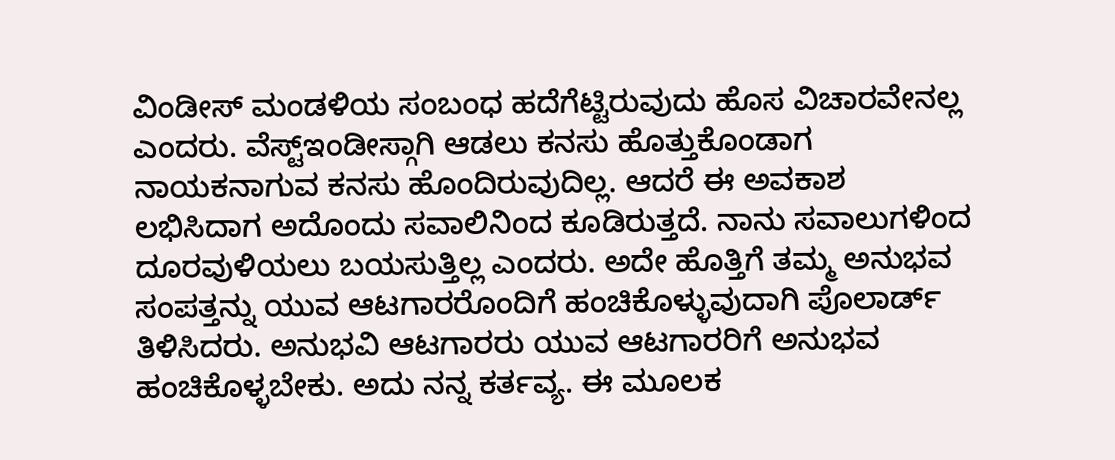ವಿಂಡೀಸ್ ಮಂಡಳಿಯ ಸಂಬಂಧ ಹದೆಗೆಟ್ಟಿರುವುದು ಹೊಸ ವಿಚಾರವೇನಲ್ಲ ಎಂದರು. ವೆಸ್ಟ್ಇಂಡೀಸ್ಗಾಗಿ ಆಡಲು ಕನಸು ಹೊತ್ತುಕೊಂಡಾಗ ನಾಯಕನಾಗುವ ಕನಸು ಹೊಂದಿರುವುದಿಲ್ಲ. ಆದರೆ ಈ ಅವಕಾಶ ಲಭಿಸಿದಾಗ ಅದೊಂದು ಸವಾಲಿನಿಂದ ಕೂಡಿರುತ್ತದೆ. ನಾನು ಸವಾಲುಗಳಿಂದ ದೂರವುಳಿಯಲು ಬಯಸುತ್ತಿಲ್ಲ ಎಂದರು. ಅದೇ ಹೊತ್ತಿಗೆ ತಮ್ಮ ಅನುಭವ ಸಂಪತ್ತನ್ನು ಯುವ ಆಟಗಾರರೊಂದಿಗೆ ಹಂಚಿಕೊಳ್ಳುವುದಾಗಿ ಪೊಲಾರ್ಡ್ ತಿಳಿಸಿದರು. ಅನುಭವಿ ಆಟಗಾರರು ಯುವ ಆಟಗಾರರಿಗೆ ಅನುಭವ ಹಂಚಿಕೊಳ್ಳಬೇಕು. ಅದು ನನ್ನ ಕರ್ತವ್ಯ. ಈ ಮೂಲಕ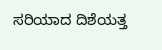ಸರಿಯಾದ ದಿಶೆಯತ್ತ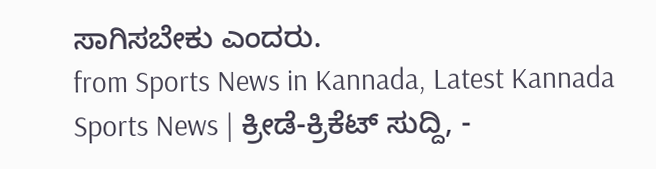ಸಾಗಿಸಬೇಕು ಎಂದರು.
from Sports News in Kannada, Latest Kannada Sports News | ಕ್ರೀಡೆ-ಕ್ರಿಕೆಟ್ ಸುದ್ದಿ, -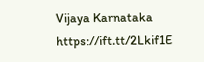Vijaya Karnataka https://ift.tt/2Lkif1E